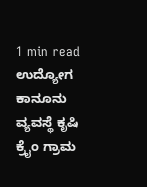1 min read ಉದ್ಯೋಗ ಕಾನೂನು ವ್ಯವಸ್ಥೆ ಕೃಷಿ ಕ್ರೈಂ ಗ್ರಾಮ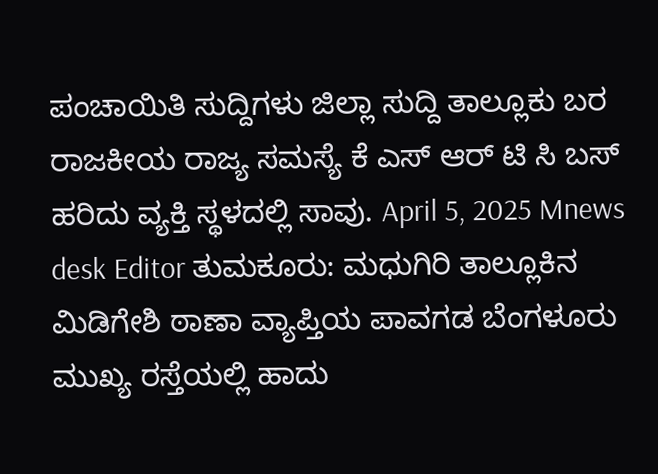ಪಂಚಾಯಿತಿ ಸುದ್ದಿಗಳು ಜಿಲ್ಲಾ ಸುದ್ದಿ ತಾಲ್ಲೂಕು ಬರ ರಾಜಕೀಯ ರಾಜ್ಯ ಸಮಸ್ಯೆ ಕೆ ಎಸ್ ಆರ್ ಟಿ ಸಿ ಬಸ್ ಹರಿದು ವ್ಯಕ್ತಿ ಸ್ಥಳದಲ್ಲಿ ಸಾವು. April 5, 2025 Mnews desk Editor ತುಮಕೂರು: ಮಧುಗಿರಿ ತಾಲ್ಲೂಕಿನ ಮಿಡಿಗೇಶಿ ಠಾಣಾ ವ್ಯಾಪ್ತಿಯ ಪಾವಗಡ ಬೆಂಗಳೂರು ಮುಖ್ಯ ರಸ್ತೆಯಲ್ಲಿ ಹಾದು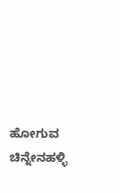ಹೋಗುವ ಚಿನ್ನೇನಹಳ್ಳಿ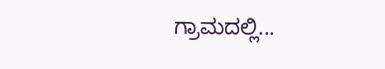ಗ್ರಾಮದಲ್ಲಿ...